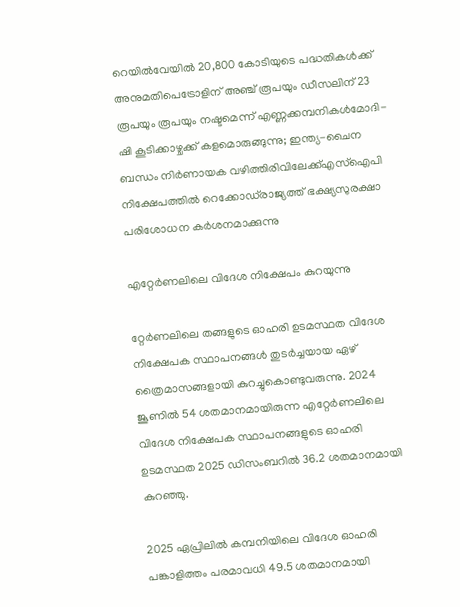റെയില്‍വേയില്‍ 20,800 കോടിയുടെ പദ്ധതികള്‍ക്ക് അനുമതിപെട്രോളിന് അഞ്ച് രൂപയും ഡീസലിന് 23 രൂപയും രൂപയും നഷ്ടമെന്ന് എണ്ണക്കമ്പനികൾമോദി-ഷി കൂടിക്കാഴ്ചക്ക് കളമൊരുങ്ങുന്നു; ഇന്ത്യ-ചൈന ബന്ധം നിര്‍ണായക വഴിത്തിരിവിലേക്ക്എസ്‌ഐപി നിക്ഷേപത്തില്‍ റെക്കോഡ്‌രാജ്യത്ത് ഭക്ഷ്യസുരക്ഷാ പരിശോധന കർശനമാക്കുന്നു

എറ്റേര്‍ണലിലെ വിദേശ നിക്ഷേപം കുറയുന്നു

റ്റേര്‍ണലിലെ തങ്ങളുടെ ഓഹരി ഉടമസ്ഥത വിദേശ നിക്ഷേപക സ്ഥാപനങ്ങള്‍ തുടര്‍ച്ചയായ ഏഴ്‌ ത്രൈമാസങ്ങളായി കുറച്ചുകൊണ്ടുവരുന്നു. 2024 ജൂണില്‍ 54 ശതമാനമായിരുന്ന എറ്റേര്‍ണലിലെ വിദേശ നിക്ഷേപക സ്ഥാപനങ്ങളുടെ ഓഹരി ഉടമസ്ഥത 2025 ഡിസംബറില്‍ 36.2 ശതമാനമായി കുറഞ്ഞു.

2025 ഏപ്രിലില്‍ കമ്പനിയിലെ വിദേശ ഓഹരി പങ്കാളിത്തം പരമാവധി 49.5 ശതമാനമായി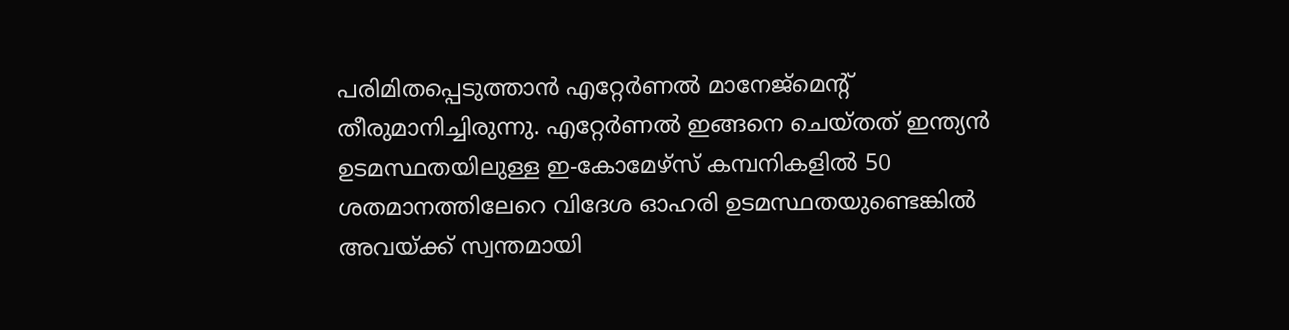പരിമിതപ്പെടുത്താന്‍ എറ്റേര്‍ണല്‍ മാനേജ്‌മെന്റ്‌ തീരുമാനിച്ചിരുന്നു. എറ്റേര്‍ണല്‍ ഇങ്ങനെ ചെയ്‌തത്‌ ഇന്ത്യന്‍ ഉടമസ്ഥതയിലുള്ള ഇ-കോമേഴ്‌സ്‌ കമ്പനികളില്‍ 50 ശതമാനത്തിലേറെ വിദേശ ഓഹരി ഉടമസ്ഥതയുണ്ടെങ്കില്‍ അവയ്‌ക്ക്‌ സ്വന്തമായി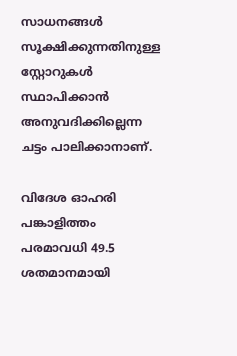സാധനങ്ങള്‍ സൂക്ഷിക്കുന്നതിനുള്ള സ്റ്റോറുകള്‍ സ്ഥാപിക്കാന്‍ അനുവദിക്കില്ലെന്ന ചട്ടം പാലിക്കാനാണ്‌.

വിദേശ ഓഹരി പങ്കാളിത്തം പരമാവധി 49.5 ശതമാനമായി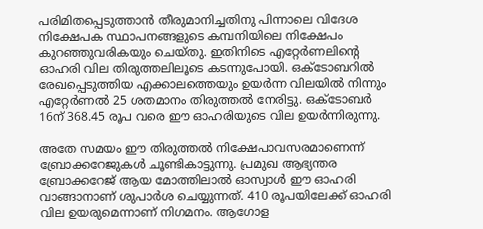പരിമിതപ്പെടുത്താന്‍ തീരുമാനിച്ചതിനു പിന്നാലെ വിദേശ നിക്ഷേപക സ്ഥാപനങ്ങളുടെ കമ്പനിയിലെ നിക്ഷേപം കുറഞ്ഞുവരികയും ചെയ്‌തു. ഇതിനിടെ എറ്റേര്‍ണലിന്റെ ഓഹരി വില തിരുത്തലിലൂടെ കടന്നുപോയി. ഒക്‌ടോബറില്‍ രേഖപ്പെടുത്തിയ എക്കാലത്തെയും ഉയര്‍ന്ന വിലയില്‍ നിന്നും എറ്റേര്‍ണല്‍ 25 ശതമാനം തിരുത്തല്‍ നേരിട്ടു. ഒക്‌ടോബര്‍ 16ന്‌ 368.45 രൂപ വരെ ഈ ഓഹരിയുടെ വില ഉയര്‍ന്നിരുന്നു.

അതേ സമയം ഈ തിരുത്തല്‍ നിക്ഷേപാവസരമാണെന്ന്‌ ബ്രോക്കറേജുകള്‍ ചൂണ്ടികാട്ടുന്നു. പ്രമുഖ ആഭ്യന്തര ബ്രോക്കറേജ്‌ ആയ മോത്തിലാല്‍ ഓസ്വാള്‍ ഈ ഓഹരി വാങ്ങാനാണ്‌ ശുപാര്‍ശ ചെയ്യുന്നത്‌. 410 രൂപയിലേക്ക്‌ ഓഹരി വില ഉയരുമെന്നാണ്‌ നിഗമനം. ആഗോള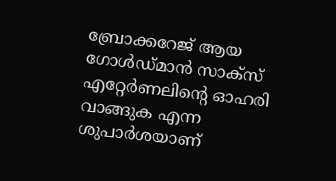ബ്രോക്കറേജ്‌ ആയ ഗോള്‍ഡ്‌മാന്‍ സാക്‌സ്‌ എറ്റേര്‍ണലിന്റെ ഓഹരി വാങ്ങുക എന്ന ശുപാര്‍ശയാണ്‌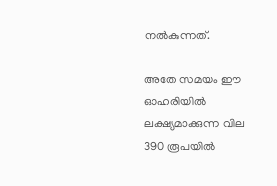നല്‍കുന്നത്‌.

അതേ സമയം ഈ ഓഹരിയില്‍ ലക്ഷ്യമാക്കുന്ന വില 390 രൂപയില്‍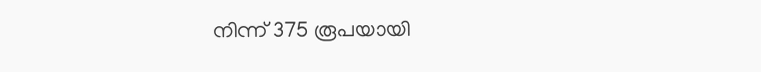നിന്ന്‌ 375 രൂപയായി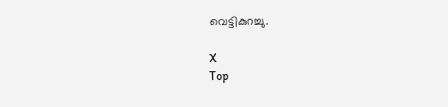വെട്ടികുറച്ചു.

X
Top